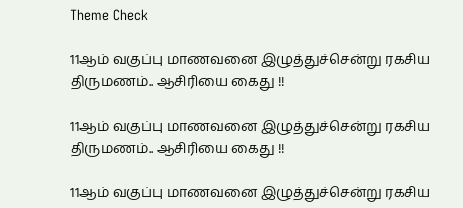Theme Check

11ஆம் வகுப்பு மாணவனை இழுத்துச்சென்று ரகசிய திருமணம்.. ஆசிரியை கைது !!

11ஆம் வகுப்பு மாணவனை இழுத்துச்சென்று ரகசிய திருமணம்.. ஆசிரியை கைது !!

11ஆம் வகுப்பு மாணவனை இழுத்துச்சென்று ரகசிய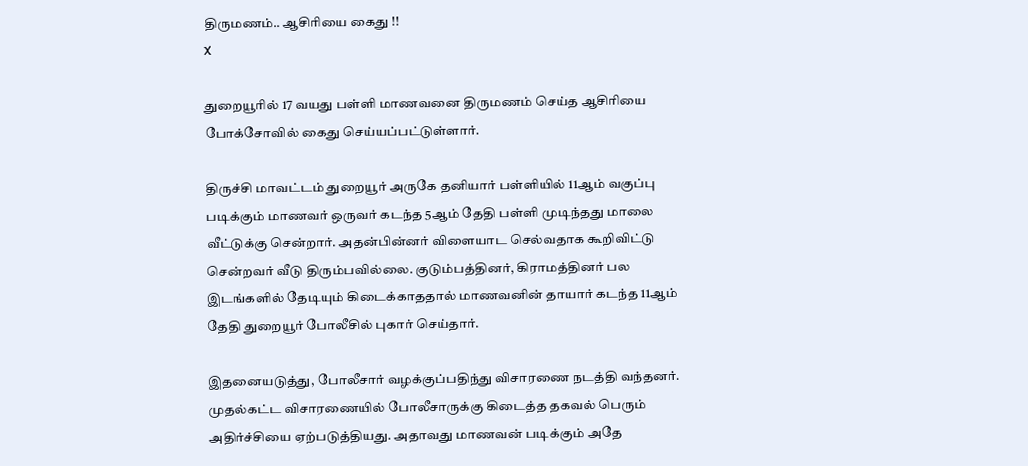திருமணம்.. ஆசிரியை கைது !!
X

துறையூரில் 17 வயது பள்ளி மாணவனை திருமணம் செய்த ஆசிரியை போக்சோவில் கைது செய்யப்பட்டுள்ளார்.

திருச்சி மாவட்டம் துறையூர் அருகே தனியார் பள்ளியில் 11ஆம் வகுப்பு படிக்கும் மாணவர் ஒருவர் கடந்த 5ஆம் தேதி பள்ளி முடிந்தது மாலை வீட்டுக்கு சென்றார். அதன்பின்னர் விளையாட செல்வதாக கூறிவிட்டு சென்றவர் வீடு திரும்பவில்லை. குடும்பத்தினர், கிராமத்தினர் பல இடங்களில் தேடியும் கிடைக்காததால் மாணவனின் தாயார் கடந்த 11ஆம் தேதி துறையூர் போலீசில் புகார் செய்தார்.

இதனையடுத்து, போலீசார் வழக்குப்பதிந்து விசாரணை நடத்தி வந்தனர். முதல்கட்ட விசாரணையில் போலீசாருக்கு கிடைத்த தகவல் பெரும் அதிர்ச்சியை ஏற்படுத்தியது. அதாவது மாணவன் படிக்கும் அதே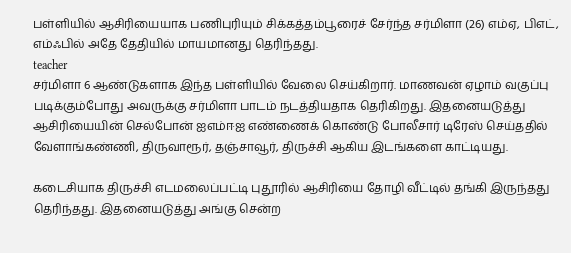பள்ளியில் ஆசிரியையாக பணிபுரியும் சிக்கத்தம்பூரைச் சேர்ந்த சர்மிளா (26) எம்ஏ, பிஎட், எம்ஃபில் அதே தேதியில் மாயமானது தெரிந்தது.
teacher
சர்மிளா 6 ஆண்டுகளாக இந்த பள்ளியில் வேலை செய்கிறார். மாணவன் ஏழாம் வகுப்பு படிக்கும்போது அவருக்கு சர்மிளா பாடம் நடத்தியதாக தெரிகிறது. இதனையடுத்து ஆசிரியையின் செல்போன் ஐஎம்ஈஐ எண்ணைக் கொண்டு போலீசார் டிரேஸ் செய்ததில் வேளாங்கண்ணி, திருவாரூர், தஞ்சாவூர், திருச்சி ஆகிய இடங்களை காட்டியது.

கடைசியாக திருச்சி எடமலைப்பட்டி புதூரில் ஆசிரியை தோழி வீட்டில் தங்கி இருந்தது தெரிந்தது. இதனையடுத்து அங்கு சென்ற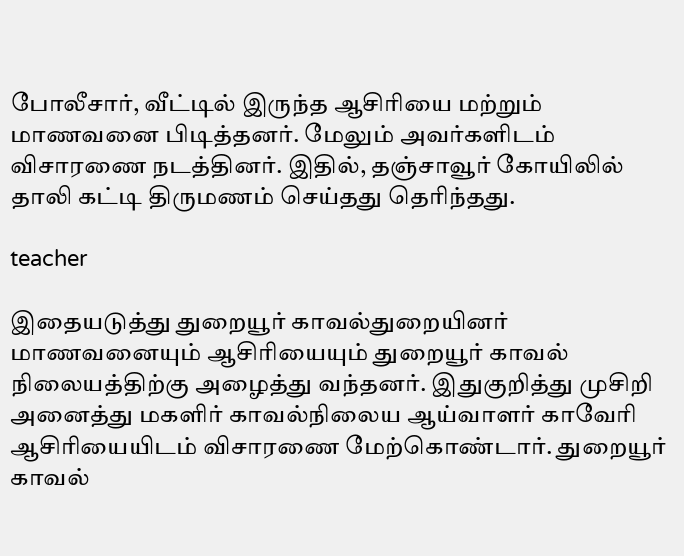போலீசார், வீட்டில் இருந்த ஆசிரியை மற்றும் மாணவனை பிடித்தனர். மேலும் அவர்களிடம் விசாரணை நடத்தினர். இதில், தஞ்சாவூர் கோயிலில் தாலி கட்டி திருமணம் செய்தது தெரிந்தது.

teacher

இதையடுத்து துறையூர் காவல்துறையினர் மாணவனையும் ஆசிரியையும் துறையூர் காவல் நிலையத்திற்கு அழைத்து வந்தனர். இதுகுறித்து முசிறி அனைத்து மகளிர் காவல்நிலைய ஆய்வாளர் காவேரி ஆசிரியையிடம் விசாரணை மேற்கொண்டார். துறையூர் காவல்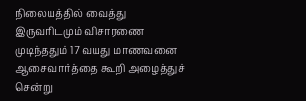நிலையத்தில் வைத்து இருவரிடமும் விசாரணை முடிந்ததும் 17 வயது மாணவனை ஆசைவார்த்தை கூறி அழைத்துச் சென்று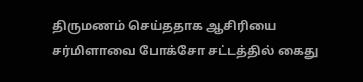திருமணம் செய்ததாக ஆசிரியை சர்மிளாவை போக்சோ சட்டத்தில் கைது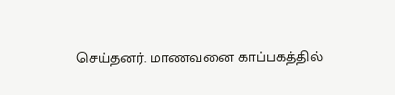செய்தனர். மாணவனை காப்பகத்தில்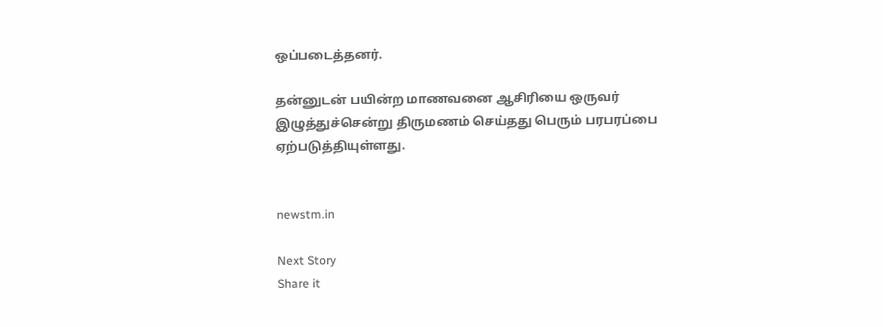ஒப்படைத்தனர்.

தன்னுடன் பயின்ற மாணவனை ஆசிரியை ஒருவர் இழுத்துச்சென்று திருமணம் செய்தது பெரும் பரபரப்பை ஏற்படுத்தியுள்ளது.


newstm.in

Next Story
Share it